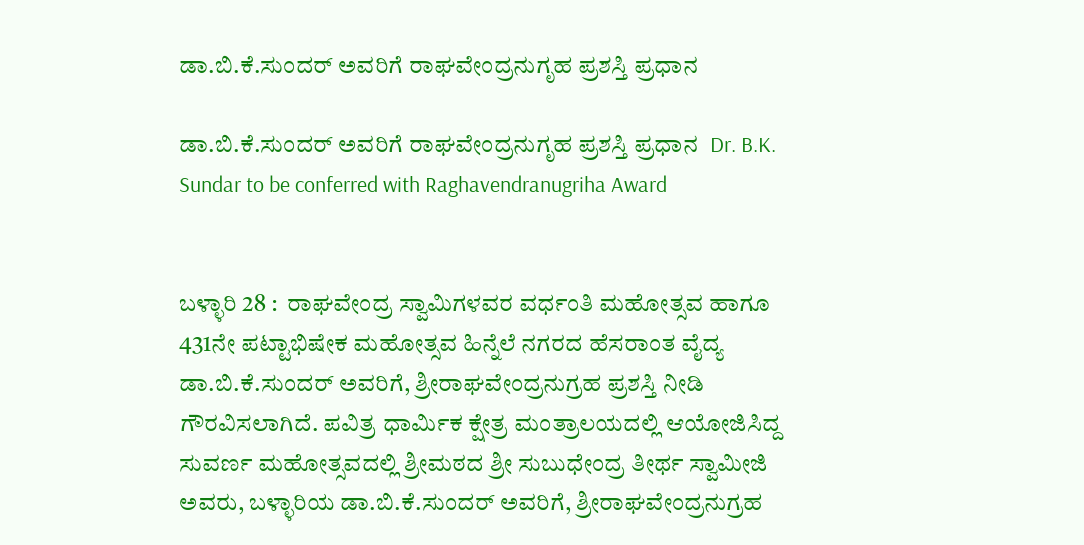ಡಾ.ಬಿ.ಕೆ.ಸುಂದರ್ ಅವರಿಗೆ ರಾಘವೇಂದ್ರನುಗೃಹ ಪ್ರಶಸ್ತಿ ಪ್ರಧಾನ

ಡಾ.ಬಿ.ಕೆ.ಸುಂದರ್ ಅವರಿಗೆ ರಾಘವೇಂದ್ರನುಗೃಹ ಪ್ರಶಸ್ತಿ ಪ್ರಧಾನ  Dr. B.K. Sundar to be conferred with Raghavendranugriha Award


ಬಳ್ಳಾರಿ 28 :  ರಾಘವೇಂದ್ರ ಸ್ವಾಮಿಗಳವರ ವರ್ಧಂತಿ ಮಹೋತ್ಸವ ಹಾಗೂ 431ನೇ ಪಟ್ಟಾಭಿಷೇಕ ಮಹೋತ್ಸವ ಹಿನ್ನೆಲೆ ನಗರದ ಹೆಸರಾಂತ ವೈದ್ಯ ಡಾ.ಬಿ.ಕೆ.ಸುಂದರ್ ಅವರಿಗೆ, ಶ್ರೀರಾಘವೇಂದ್ರನುಗ್ರಹ ಪ್ರಶಸ್ತಿ ನೀಡಿ ಗೌರವಿಸಲಾಗಿದೆ. ಪವಿತ್ರ ಧಾರ್ಮಿಕ ಕ್ಷೇತ್ರ ಮಂತ್ರಾಲಯದಲ್ಲಿ ಆಯೋಜಿಸಿದ್ದ ಸುವರ್ಣ ಮಹೋತ್ಸವದಲ್ಲಿ ಶ್ರೀಮಠದ ಶ್ರೀ ಸುಬುಧೇಂದ್ರ ತೀರ್ಥ ಸ್ವಾಮೀಜಿ ಅವರು, ಬಳ್ಳಾರಿಯ ಡಾ.ಬಿ.ಕೆ.ಸುಂದರ್ ಅವರಿಗೆ, ಶ್ರೀರಾಘವೇಂದ್ರನುಗ್ರಹ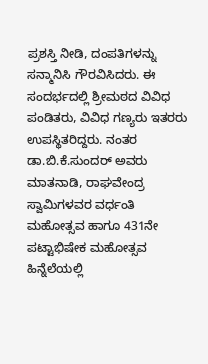ಪ್ರಶಸ್ತಿ ನೀಡಿ, ದಂಪತಿಗಳನ್ನು ಸನ್ಮಾನಿಸಿ ಗೌರವಿಸಿದರು. ಈ ಸಂದರ್ಭದಲ್ಲಿ ಶ್ರೀಮಠದ ವಿವಿಧ ಪಂಡಿತರು, ವಿವಿಧ ಗಣ್ಯರು ಇತರರು ಉಪಸ್ಥಿತರಿದ್ದರು. ನಂತರ ಡಾ.ಬಿ.ಕೆ.ಸುಂದರ್ ಅವರು ಮಾತನಾಡಿ, ರಾಘವೇಂದ್ರ ಸ್ವಾಮಿಗಳವರ ವರ್ಧಂತಿ ಮಹೋತ್ಸವ ಹಾಗೂ 431ನೇ ಪಟ್ಟಾಭಿಷೇಕ ಮಹೋತ್ಸವ ಹಿನ್ನೆಲೆಯಲ್ಲಿ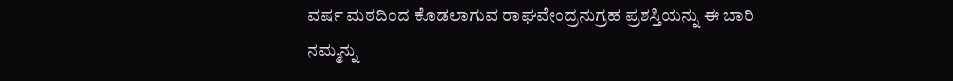ವರ್ಷ ಮಠದಿಂದ ಕೊಡಲಾಗುವ ರಾಘವೇಂದ್ರನುಗ್ರಹ ಪ್ರಶಸ್ತಿಯನ್ನು ಈ ಬಾರಿ ನಮ್ಮನ್ನು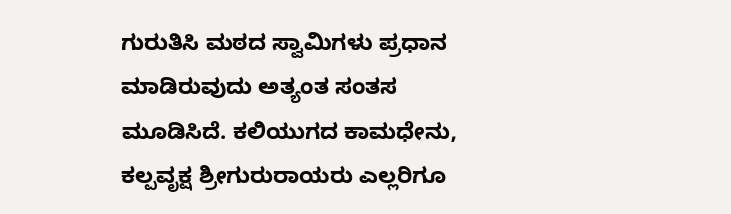ಗುರುತಿಸಿ ಮಠದ ಸ್ವಾಮಿಗಳು ಪ್ರಧಾನ ಮಾಡಿರುವುದು ಅತ್ಯಂತ ಸಂತಸ ಮೂಡಿಸಿದೆ. ಕಲಿಯುಗದ ಕಾಮಧೇನು, ಕಲ್ಪವೃಕ್ಷ ಶ್ರೀಗುರುರಾಯರು ಎಲ್ಲರಿಗೂ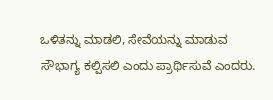ಒಳಿತನ್ನು ಮಾಡಲಿ, ಸೇವೆಯನ್ನು ಮಾಡುವ ಸೌಭಾಗ್ಯ ಕಲ್ಪಿಸಲಿ ಎಂದು ಪ್ರಾರ್ಥಿಸುವೆ ಎಂದರು.